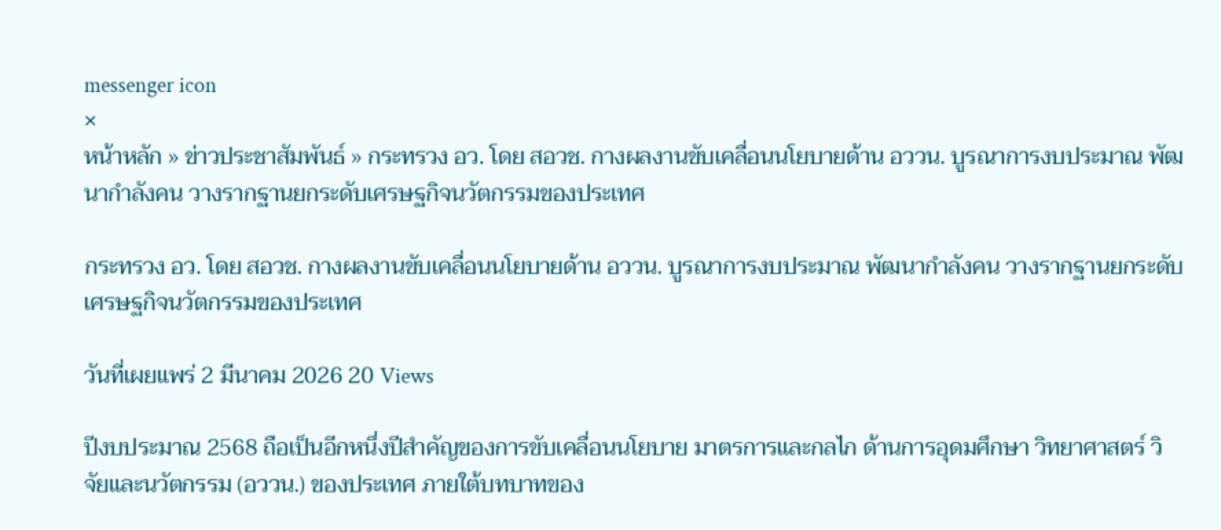messenger icon
×
หน้าหลัก » ข่าวประชาสัมพันธ์ » กระทรวง อว. โดย สอวช. กางผลงานขับเคลื่อนนโยบายด้าน อววน. บูรณาการงบประมาณ พัฒนากำลังคน วางรากฐานยกระดับเศรษฐกิจนวัตกรรมของประเทศ

กระทรวง อว. โดย สอวช. กางผลงานขับเคลื่อนนโยบายด้าน อววน. บูรณาการงบประมาณ พัฒนากำลังคน วางรากฐานยกระดับเศรษฐกิจนวัตกรรมของประเทศ

วันที่เผยแพร่ 2 มีนาคม 2026 20 Views

ปีงบประมาณ 2568 ถือเป็นอีกหนึ่งปีสำคัญของการขับเคลื่อนนโยบาย มาตรการและกลไก ด้านการอุดมศึกษา วิทยาศาสตร์ วิจัยและนวัตกรรม (อววน.) ของประเทศ ภายใต้บทบาทของ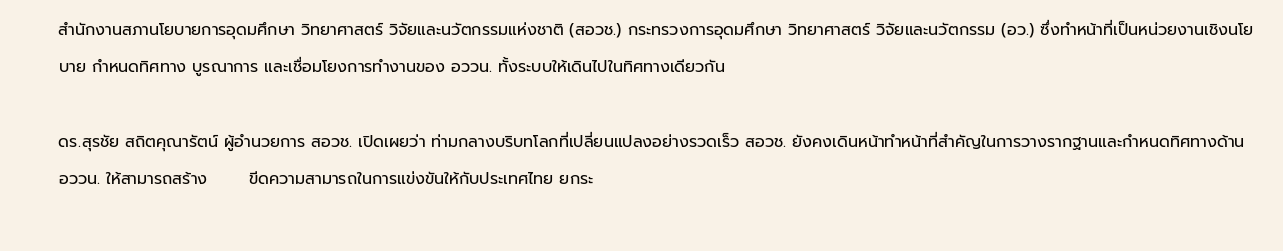สำนักงานสภานโยบายการอุดมศึกษา วิทยาศาสตร์ วิจัยและนวัตกรรมแห่งชาติ (สอวช.) กระทรวงการอุดมศึกษา วิทยาศาสตร์ วิจัยและนวัตกรรม (อว.) ซึ่งทำหน้าที่เป็นหน่วยงานเชิงนโยบาย กำหนดทิศทาง บูรณาการ และเชื่อมโยงการทำงานของ อววน. ทั้งระบบให้เดินไปในทิศทางเดียวกัน

ดร.สุรชัย สถิตคุณารัตน์ ผู้อำนวยการ สอวช. เปิดเผยว่า ท่ามกลางบริบทโลกที่เปลี่ยนแปลงอย่างรวดเร็ว สอวช. ยังคงเดินหน้าทำหน้าที่สำคัญในการวางรากฐานและกำหนดทิศทางด้าน อววน. ให้สามารถสร้าง       ขีดความสามารถในการแข่งขันให้กับประเทศไทย ยกระ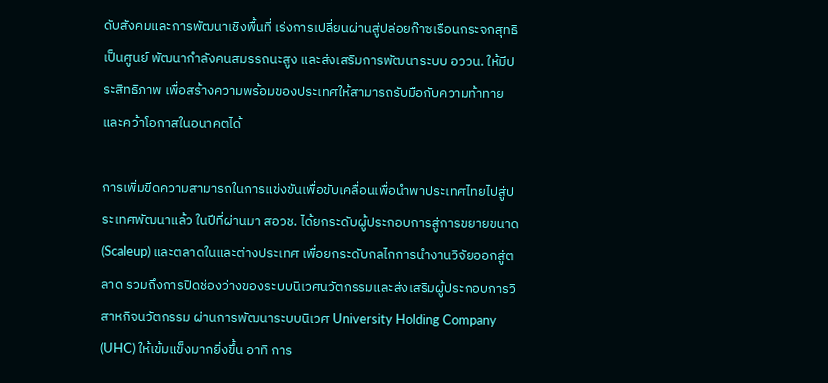ดับสังคมและการพัฒนาเชิงพื้นที่ เร่งการเปลี่ยนผ่านสู่ปล่อยก๊าซเรือนกระจกสุทธิเป็นศูนย์ พัฒนากำลังคนสมรรถนะสูง และส่งเสริมการพัฒนาระบบ อววน. ให้มีประสิทธิภาพ เพื่อสร้างความพร้อมของประเทศให้สามารถรับมือกับความท้าทายและคว้าโอกาสในอนาคตได้

การเพิ่มขีดความสามารถในการแข่งขันเพื่อขับเคลื่อนเพื่อนำพาประเทศไทยไปสู่ประเทศพัฒนาแล้ว ในปีที่ผ่านมา สอวช. ได้ยกระดับผู้ประกอบการสู่การขยายขนาด (Scaleup) และตลาดในและต่างประเทศ เพื่อยกระดับกลไกการนำงานวิจัยออกสู่ตลาด รวมถึงการปิดช่องว่างของระบบนิเวศนวัตกรรมและส่งเสริมผู้ประกอบการวิสาหกิจนวัตกรรม ผ่านการพัฒนาระบบนิเวศ University Holding Company (UHC) ให้เข้มแข็งมากยิ่งขึ้น อาทิ การ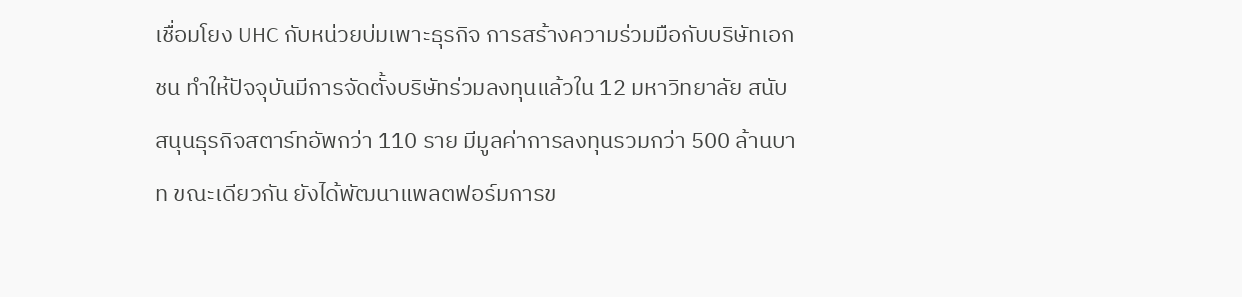เชื่อมโยง UHC กับหน่วยบ่มเพาะธุรกิจ การสร้างความร่วมมือกับบริษัทเอกชน ทำให้ปัจจุบันมีการจัดตั้งบริษัทร่วมลงทุนแล้วใน 12 มหาวิทยาลัย สนับสนุนธุรกิจสตาร์ทอัพกว่า 110 ราย มีมูลค่าการลงทุนรวมกว่า 500 ล้านบาท ขณะเดียวกัน ยังได้พัฒนาแพลตฟอร์มการข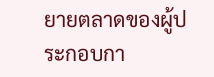ยายตลาดของผู้ประกอบกา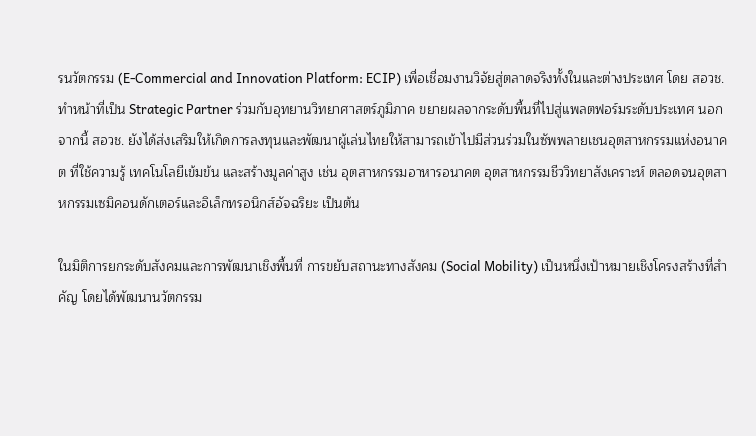รนวัตกรรม (E-Commercial and Innovation Platform: ECIP) เพื่อเชื่อมงานวิจัยสู่ตลาดจริงทั้งในและต่างประเทศ โดย สอวช. ทำหน้าที่เป็น Strategic Partner ร่วมกับอุทยานวิทยาศาสตร์ภูมิภาค ขยายผลจากระดับพื้นที่ไปสู่แพลตฟอร์มระดับประเทศ นอกจากนี้ สอวช. ยังได้ส่งเสริมให้เกิดการลงทุนและพัฒนาผู้เล่นไทยให้สามารถเข้าไปมีส่วนร่วมในซัพพลายเชนอุตสาหกรรมแห่งอนาคต ที่ใช้ความรู้ เทคโนโลยีเข้มข้น และสร้างมูลค่าสูง เช่น อุตสาหกรรมอาหารอนาคต อุตสาหกรรมชีววิทยาสังเคราะห์ ตลอดจนอุตสาหกรรมเซมิคอนดักเตอร์และอิเล็กทรอนิกส์อัจฉริยะ เป็นต้น

ในมิติการยกระดับสังคมและการพัฒนาเชิงพื้นที่ การขยับสถานะทางสังคม (Social Mobility) เป็นหนึ่งเป้าหมายเชิงโครงสร้างที่สำคัญ โดยได้พัฒนานวัตกรรม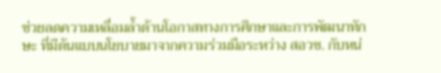ช่วยลดความเหลื่อมล้ำด้านโอกาสทางการศึกษาและการพัฒนาทักษะ ที่มีต้นแบบนโยบายมาจากความร่วมมือระหว่าง สอวช. กับหน่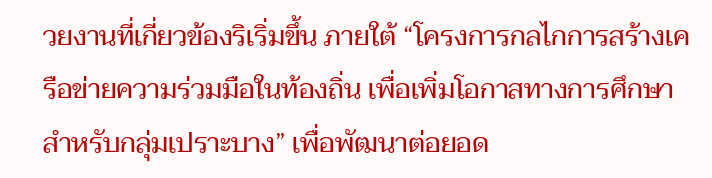วยงานที่เกี่ยวข้องริเริ่มขึ้น ภายใต้ “โครงการกลไกการสร้างเครือข่ายความร่วมมือในท้องถิ่น เพื่อเพิ่มโอกาสทางการศึกษาสำหรับกลุ่มเปราะบาง” เพื่อพัฒนาต่อยอด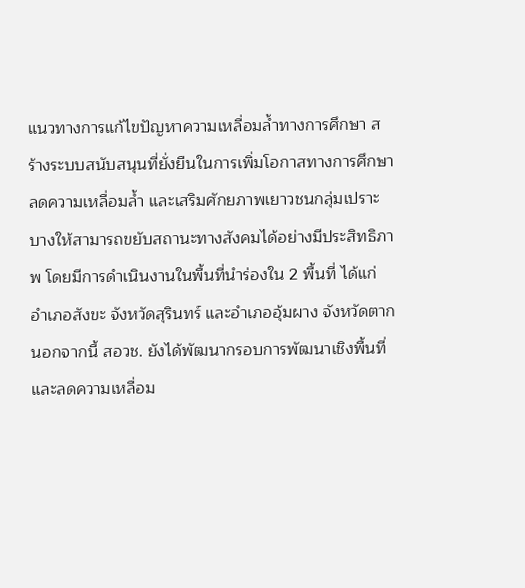แนวทางการแก้ไขปัญหาความเหลื่อมล้ำทางการศึกษา สร้างระบบสนับสนุนที่ยั่งยืนในการเพิ่มโอกาสทางการศึกษา ลดความเหลื่อมล้ำ และเสริมศักยภาพเยาวชนกลุ่มเปราะบางให้สามารถขยับสถานะทางสังคมได้อย่างมีประสิทธิภาพ โดยมีการดำเนินงานในพื้นที่นำร่องใน 2 พื้นที่ ได้แก่ อำเภอสังขะ จังหวัดสุรินทร์ และอำเภออุ้มผาง จังหวัดตาก นอกจากนี้ สอวช. ยังได้พัฒนากรอบการพัฒนาเชิงพื้นที่และลดความเหลื่อม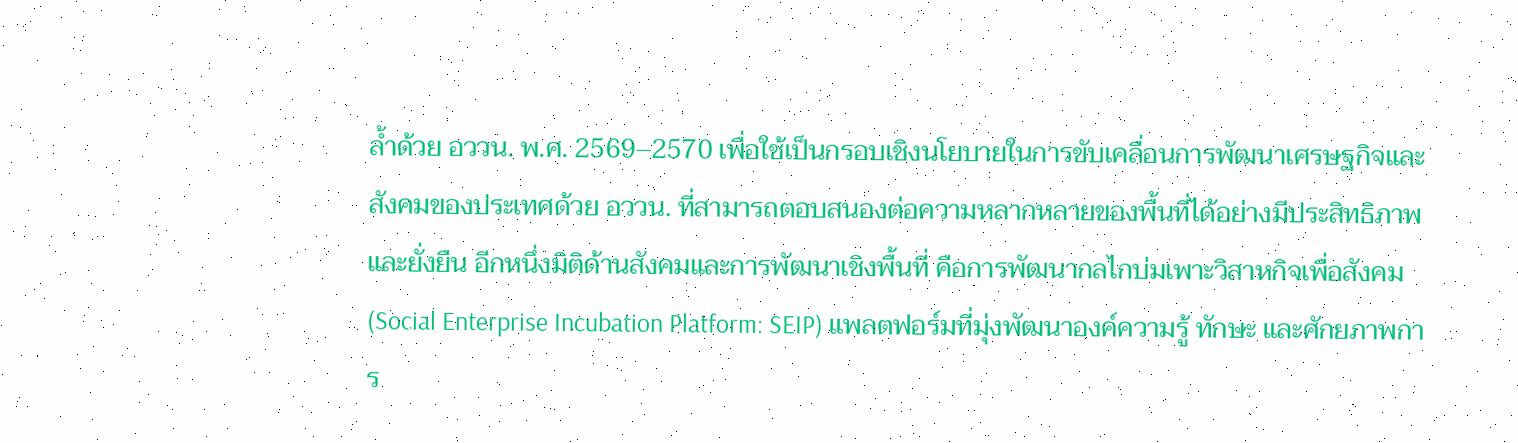ล้ำด้วย อววน. พ.ศ. 2569–2570 เพื่อใช้เป็นกรอบเชิงนโยบายในการขับเคลื่อนการพัฒนาเศรษฐกิจและสังคมของประเทศด้วย อววน. ที่สามารถตอบสนองต่อความหลากหลายของพื้นที่ได้อย่างมีประสิทธิภาพและยั่งยืน อีกหนึ่งมิติด้านสังคมและการพัฒนาเชิงพื้นที่ คือการพัฒนากลไกบ่มเพาะวิสาหกิจเพื่อสังคม (Social Enterprise Incubation Platform: SEIP) แพลตฟอร์มที่มุ่งพัฒนาองค์ความรู้ ทักษะ และศักยภาพการ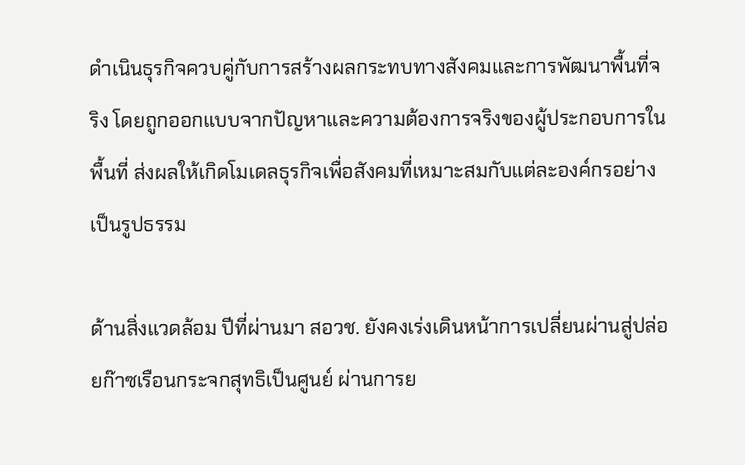ดำเนินธุรกิจควบคู่กับการสร้างผลกระทบทางสังคมและการพัฒนาพื้นที่จริง โดยถูกออกแบบจากปัญหาและความต้องการจริงของผู้ประกอบการในพื้นที่ ส่งผลให้เกิดโมเดลธุรกิจเพื่อสังคมที่เหมาะสมกับแต่ละองค์กรอย่างเป็นรูปธรรม

ด้านสิ่งแวดล้อม ปีที่ผ่านมา สอวช. ยังคงเร่งเดินหน้าการเปลี่ยนผ่านสู่ปล่อยก๊าซเรือนกระจกสุทธิเป็นศูนย์ ผ่านการย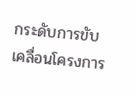กระดับการขับเคลื่อนโครงการ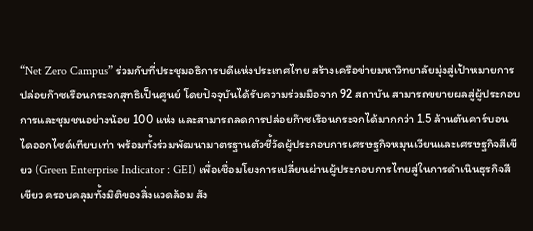“Net Zero Campus” ร่วมกับที่ประชุมอธิการบดีแห่งประเทศไทย สร้างเครือข่ายมหาวิทยาลัยมุ่งสู่เป้าหมายการปล่อยก๊าซเรือนกระจกสุทธิเป็นศูนย์ โดยปัจจุบันได้รับความร่วมมือจาก 92 สถาบัน สามารถขยายผลสู่ผู้ประกอบการและชุมชนอย่างน้อย 100 แห่ง และสามารถลดการปล่อยก๊าซเรือนกระจกได้มากกว่า 1.5 ล้านตันคาร์บอนไดออกไซด์เทียบเท่า พร้อมทั้งร่วมพัฒนามาตรฐานตัวชี้วัดผู้ประกอบการเศรษฐกิจหมุนเวียนและเศรษฐกิจสีเขียว (Green Enterprise Indicator : GEI) เพื่อเชื่อมโยงการเปลี่ยนผ่านผู้ประกอบการไทยสู่ในการดำเนินธุรกิจสีเขียว ครอบคลุมทั้งมิติของสิ่งแวดล้อม สัง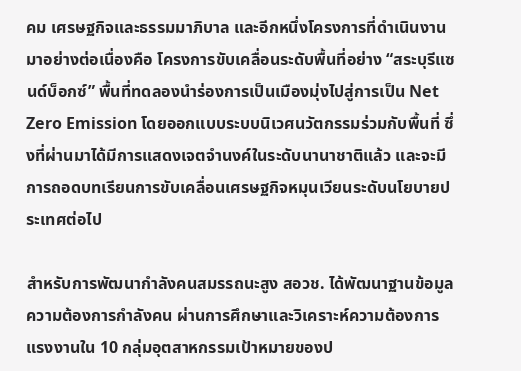คม เศรษฐกิจและธรรมมาภิบาล และอีกหนึ่งโครงการที่ดำเนินงานมาอย่างต่อเนื่องคือ โครงการขับเคลื่อนระดับพื้นที่อย่าง “สระบุรีแซนด์บ็อกซ์” พื้นที่ทดลองนำร่องการเป็นเมืองมุ่งไปสู่การเป็น Net Zero Emission โดยออกแบบระบบนิเวศนวัตกรรมร่วมกับพื้นที่ ซึ่งที่ผ่านมาได้มีการแสดงเจตจำนงค์ในระดับนานาชาติแล้ว และจะมีการถอดบทเรียนการขับเคลื่อนเศรษฐกิจหมุนเวียนระดับนโยบายประเทศต่อไป

สำหรับการพัฒนากำลังคนสมรรถนะสูง สอวช. ได้พัฒนาฐานข้อมูลความต้องการกำลังคน ผ่านการศึกษาและวิเคราะห์ความต้องการแรงงานใน 10 กลุ่มอุตสาหกรรมเป้าหมายของป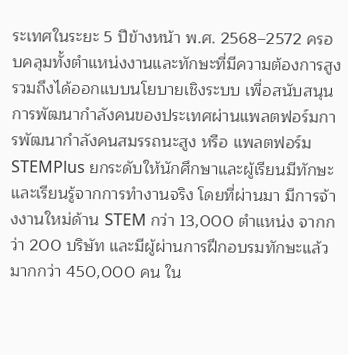ระเทศในระยะ 5 ปีข้างหน้า พ.ศ. 2568–2572 ครอบคลุมทั้งตำแหน่งงานและทักษะที่มีความต้องการสูง รวมถึงได้ออกแบบนโยบายเชิงระบบ เพื่อสนับสนุนการพัฒนากำลังคนของประเทศผ่านแพลตฟอร์มการพัฒนากำลังคนสมรรถนะสูง หรือ แพลตฟอร์ม STEMPlus ยกระดับให้นักศึกษาและผู้เรียนมีทักษะและเรียนรู้จากการทำงานจริง โดยที่ผ่านมา มีการจ้างงานใหม่ด้าน STEM กว่า 13,000 ตำแหน่ง จากกว่า 200 บริษัท และมีผู้ผ่านการฝึกอบรมทักษะแล้วมากกว่า 450,000 คน ใน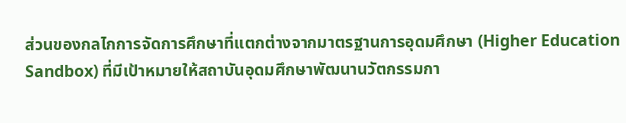ส่วนของกลไกการจัดการศึกษาที่แตกต่างจากมาตรฐานการอุดมศึกษา (Higher Education Sandbox) ที่มีเป้าหมายให้สถาบันอุดมศึกษาพัฒนานวัตกรรมกา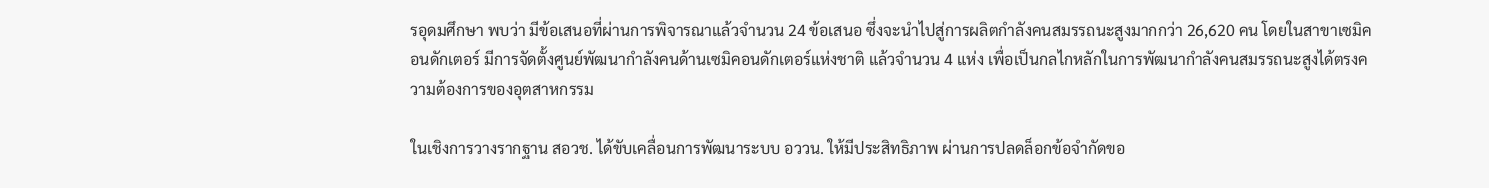รอุดมศึกษา พบว่า มีข้อเสนอที่ผ่านการพิจารณาแล้วจำนวน 24 ข้อเสนอ ซึ่งจะนำไปสู่การผลิตกำลังคนสมรรถนะสูงมากกว่า 26,620 คน โดยในสาขาเซมิคอนดักเตอร์ มีการจัดตั้งศูนย์พัฒนากำลังคนด้านเซมิคอนดักเตอร์แห่งชาติ แล้วจำนวน 4 แห่ง เพื่อเป็นกลไกหลักในการพัฒนากำลังคนสมรรถนะสูงได้ตรงความต้องการของอุตสาหกรรม

ในเชิงการวางรากฐาน สอวช. ได้ขับเคลื่อนการพัฒนาระบบ อววน. ให้มีประสิทธิภาพ ผ่านการปลดล็อกข้อจำกัดขอ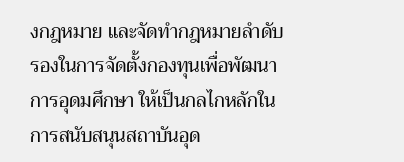งกฎหมาย และจัดทำกฎหมายลำดับรองในการจัดตั้งกองทุนเพื่อพัฒนาการอุดมศึกษา ให้เป็นกลไกหลักในการสนับสนุนสถาบันอุด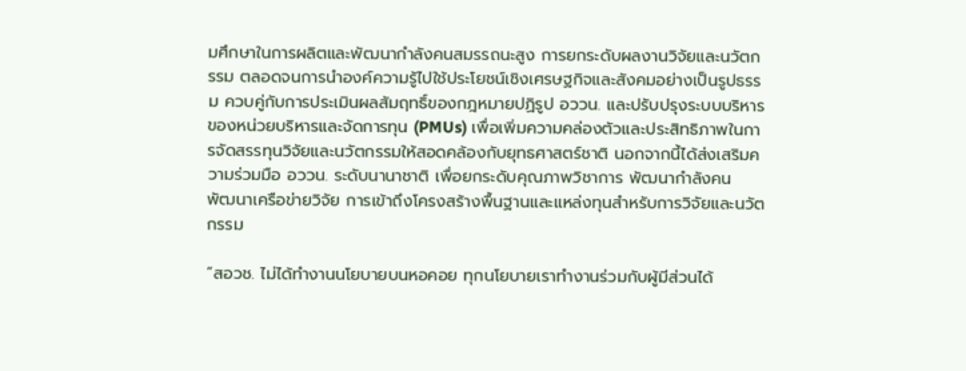มศึกษาในการผลิตและพัฒนากำลังคนสมรรถนะสูง การยกระดับผลงานวิจัยและนวัตกรรม ตลอดจนการนำองค์ความรู้ไปใช้ประโยชน์เชิงเศรษฐกิจและสังคมอย่างเป็นรูปธรรม ควบคู่กับการประเมินผลสัมฤทธิ์ของกฎหมายปฏิรูป อววน. และปรับปรุงระบบบริหารของหน่วยบริหารและจัดการทุน (PMUs) เพื่อเพิ่มความคล่องตัวและประสิทธิภาพในการจัดสรรทุนวิจัยและนวัตกรรมให้สอดคล้องกับยุทธศาสตร์ชาติ นอกจากนี้ได้ส่งเสริมความร่วมมือ อววน. ระดับนานาชาติ เพื่อยกระดับคุณภาพวิชาการ พัฒนากำลังคน พัฒนาเครือข่ายวิจัย การเข้าถึงโครงสร้างพื้นฐานและแหล่งทุนสำหรับการวิจัยและนวัตกรรม

“สอวช. ไม่ได้ทำงานนโยบายบนหอคอย ทุกนโยบายเราทำงานร่วมกับผู้มีส่วนได้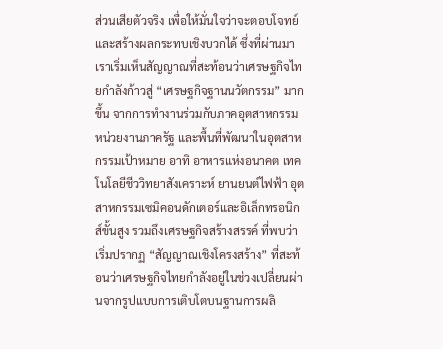ส่วนเสียตัวจริง เพื่อให้มั่นใจว่าจะตอบโจทย์และสร้างผลกระทบเชิงบวกได้ ซึ่งที่ผ่านมาเราเริ่มเห็นสัญญาณที่สะท้อนว่าเศรษฐกิจไทยกำลังก้าวสู่ “เศรษฐกิจฐานนวัตกรรม” มากขึ้น จากการทำงานร่วมกับภาคอุตสาหกรรม หน่วยงานภาครัฐ และพื้นที่พัฒนาในอุตสาหกรรมเป้าหมาย อาทิ อาหารแห่งอนาคต เทคโนโลยีชีววิทยาสังเคราะห์ ยานยนต์ไฟฟ้า อุตสาหกรรมเซมิคอนดักเตอร์และอิเล็กทรอนิกส์ขั้นสูง รวมถึงเศรษฐกิจสร้างสรรค์ ที่พบว่าเริ่มปรากฏ “สัญญาณเชิงโครงสร้าง” ที่สะท้อนว่าเศรษฐกิจไทยกำลังอยู่ในช่วงเปลี่ยนผ่านจากรูปแบบการเติบโตบนฐานการผลิ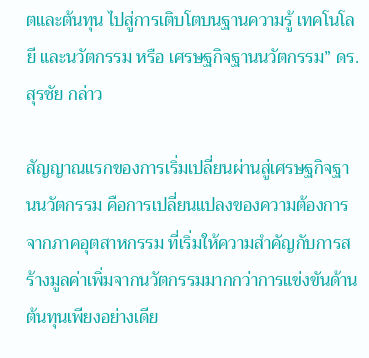ตและต้นทุน ไปสู่การเติบโตบนฐานความรู้ เทคโนโลยี และนวัตกรรม หรือ เศรษฐกิจฐานนวัตกรรม” ดร. สุรชัย กล่าว

สัญญาณแรกของการเริ่มเปลี่ยนผ่านสู่เศรษฐกิจฐานนวัตกรรม คือการเปลี่ยนแปลงของความต้องการจากภาคอุตสาหกรรม ที่เริ่มให้ความสำคัญกับการสร้างมูลค่าเพิ่มจากนวัตกรรมมากกว่าการแข่งขันด้านต้นทุนเพียงอย่างเดีย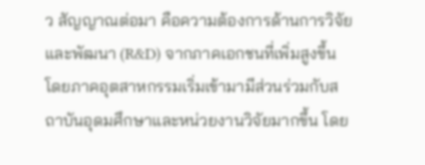ว สัญญาณต่อมา คือความต้องการด้านการวิจัยและพัฒนา (R&D) จากภาคเอกชนที่เพิ่มสูงขึ้น โดยภาคอุตสาหกรรมเริ่มเข้ามามีส่วนร่วมกับสถาบันอุดมศึกษาและหน่วยงานวิจัยมากขึ้น โดย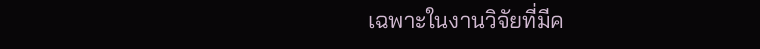เฉพาะในงานวิจัยที่มีค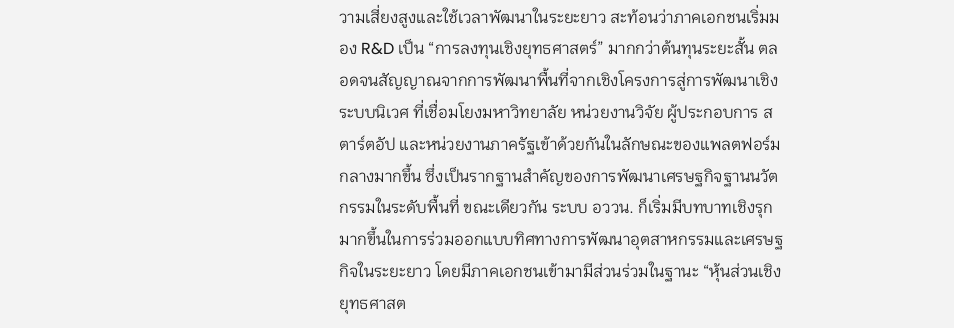วามเสี่ยงสูงและใช้เวลาพัฒนาในระยะยาว สะท้อนว่าภาคเอกชนเริ่มมอง R&D เป็น “การลงทุนเชิงยุทธศาสตร์” มากกว่าต้นทุนระยะสั้น ตลอดจนสัญญาณจากการพัฒนาพื้นที่จากเชิงโครงการสู่การพัฒนาเชิงระบบนิเวศ ที่เชื่อมโยงมหาวิทยาลัย หน่วยงานวิจัย ผู้ประกอบการ สตาร์ตอัป และหน่วยงานภาครัฐเข้าด้วยกันในลักษณะของแพลตฟอร์มกลางมากขึ้น ซึ่งเป็นรากฐานสำคัญของการพัฒนาเศรษฐกิจฐานนวัตกรรมในระดับพื้นที่ ขณะเดียวกัน ระบบ อววน. ก็เริ่มมีบทบาทเชิงรุกมากขึ้นในการร่วมออกแบบทิศทางการพัฒนาอุตสาหกรรมและเศรษฐกิจในระยะยาว โดยมีภาคเอกชนเข้ามามีส่วนร่วมในฐานะ “หุ้นส่วนเชิงยุทธศาสต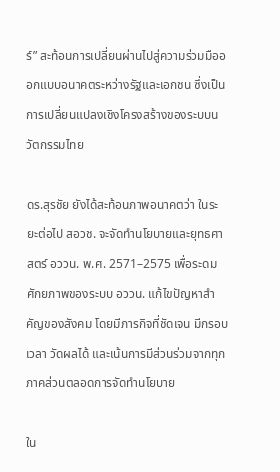ร์” สะท้อนการเปลี่ยนผ่านไปสู่ความร่วมมือออกแบบอนาคตระหว่างรัฐและเอกชน ซึ่งเป็นการเปลี่ยนแปลงเชิงโครงสร้างของระบบนวัตกรรมไทย

ดร.สุรชัย ยังได้สะท้อนภาพอนาคตว่า ในระยะต่อไป สอวช. จะจัดทำนโยบายและยุทธศาสตร์ อววน. พ.ศ. 2571–2575 เพื่อระดมศักยภาพของระบบ อววน. แก้ไขปัญหาสำคัญของสังคม โดยมีภารกิจที่ชัดเจน มีกรอบเวลา วัดผลได้ และเน้นการมีส่วนร่วมจากทุกภาคส่วนตลอดการจัดทำนโยบาย

ใน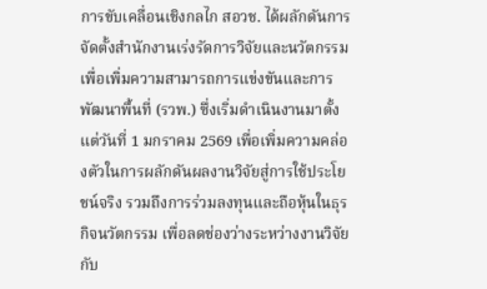การขับเคลื่อนเชิงกลไก สอวช. ได้ผลักดันการจัดตั้งสำนักงานเร่งรัดการวิจัยและนวัตกรรมเพื่อเพิ่มความสามารถการแข่งขันและการพัฒนาพื้นที่ (รวพ.) ซึ่งเริ่มดำเนินงานมาตั้งแต่วันที่ 1 มกราคม 2569 เพื่อเพิ่มความคล่องตัวในการผลักดันผลงานวิจัยสู่การใช้ประโยชน์จริง รวมถึงการร่วมลงทุนและถือหุ้นในธุรกิจนวัตกรรม เพื่อลดช่องว่างระหว่างงานวิจัยกับ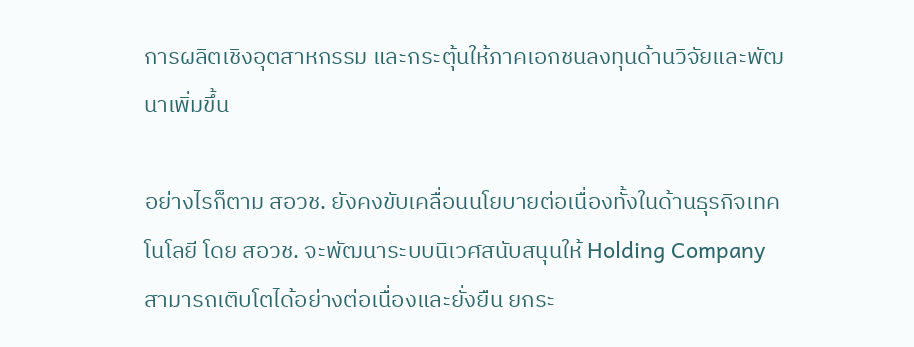การผลิตเชิงอุตสาหกรรม และกระตุ้นให้ภาคเอกชนลงทุนด้านวิจัยและพัฒนาเพิ่มขึ้น

อย่างไรก็ตาม สอวช. ยังคงขับเคลื่อนนโยบายต่อเนื่องทั้งในด้านธุรกิจเทคโนโลยี โดย สอวช. จะพัฒนาระบบนิเวศสนับสนุนให้ Holding Company สามารถเติบโตได้อย่างต่อเนื่องและยั่งยืน ยกระ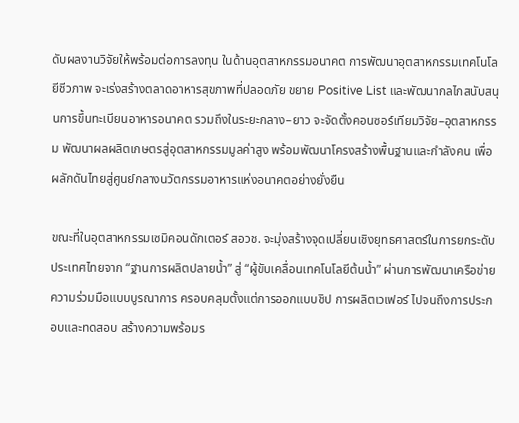ดับผลงานวิจัยให้พร้อมต่อการลงทุน ในด้านอุตสาหกรรมอนาคต การพัฒนาอุตสาหกรรมเทคโนโลยีชีวภาพ จะเร่งสร้างตลาดอาหารสุขภาพที่ปลอดภัย ขยาย Positive List และพัฒนากลไกสนับสนุนการขึ้นทะเบียนอาหารอนาคต รวมถึงในระยะกลาง–ยาว จะจัดตั้งคอนซอร์เทียมวิจัย–อุตสาหกรรม พัฒนาผลผลิตเกษตรสู่อุตสาหกรรมมูลค่าสูง พร้อมพัฒนาโครงสร้างพื้นฐานและกำลังคน เพื่อผลักดันไทยสู่ศูนย์กลางนวัตกรรมอาหารแห่งอนาคตอย่างยั่งยืน

ขณะที่ในอุตสาหกรรมเซมิคอนดักเตอร์ สอวช. จะมุ่งสร้างจุดเปลี่ยนเชิงยุทธศาสตร์ในการยกระดับประเทศไทยจาก “ฐานการผลิตปลายน้ำ” สู่ “ผู้ขับเคลื่อนเทคโนโลยีต้นน้ำ” ผ่านการพัฒนาเครือข่ายความร่วมมือแบบบูรณาการ ครอบคลุมตั้งแต่การออกแบบชิป การผลิตเวเฟอร์ ไปจนถึงการประกอบและทดสอบ สร้างความพร้อมร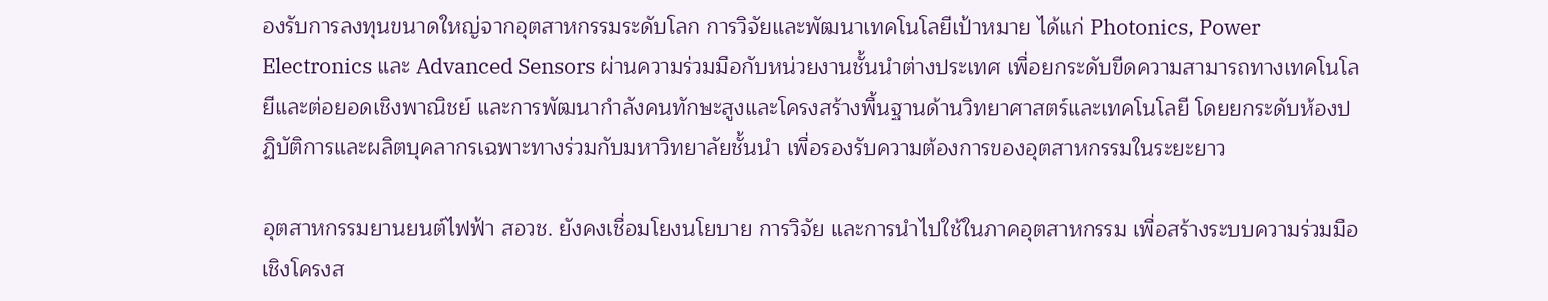องรับการลงทุนขนาดใหญ่จากอุตสาหกรรมระดับโลก การวิจัยและพัฒนาเทคโนโลยีเป้าหมาย ได้แก่ Photonics, Power Electronics และ Advanced Sensors ผ่านความร่วมมือกับหน่วยงานชั้นนำต่างประเทศ เพื่อยกระดับขีดความสามารถทางเทคโนโลยีและต่อยอดเชิงพาณิชย์ และการพัฒนากำลังคนทักษะสูงและโครงสร้างพื้นฐานด้านวิทยาศาสตร์และเทคโนโลยี โดยยกระดับห้องปฏิบัติการและผลิตบุคลากรเฉพาะทางร่วมกับมหาวิทยาลัยชั้นนำ เพื่อรองรับความต้องการของอุตสาหกรรมในระยะยาว

อุตสาหกรรมยานยนต์ไฟฟ้า สอวช. ยังคงเชื่อมโยงนโยบาย การวิจัย และการนำไปใช้ในภาคอุตสาหกรรม เพื่อสร้างระบบความร่วมมือเชิงโครงส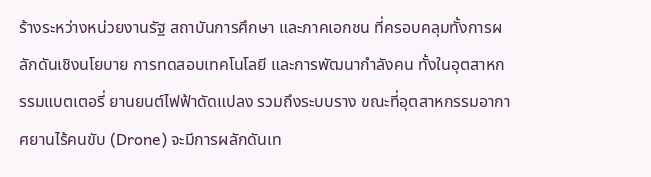ร้างระหว่างหน่วยงานรัฐ สถาบันการศึกษา และภาคเอกชน ที่ครอบคลุมทั้งการผลักดันเชิงนโยบาย การทดสอบเทคโนโลยี และการพัฒนากำลังคน ทั้งในอุตสาหกรรมแบตเตอรี่ ยานยนต์ไฟฟ้าดัดแปลง รวมถึงระบบราง ขณะที่อุตสาหกรรมอากาศยานไร้คนขับ (Drone) จะมีการผลักดันเท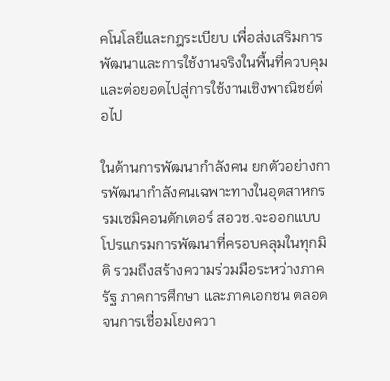คโนโลยีและกฎระเบียบ เพื่อส่งเสริมการพัฒนาและการใช้งานจริงในพื้นที่ควบคุม และต่อยอดไปสู่การใช้งานเชิงพาณิชย์ต่อไป

ในด้านการพัฒนากำลังคน ยกตัวอย่างการพัฒนากำลังคนเฉพาะทางในอุตสาหกรรมเซมิคอนดักเตอร์ สอวช.จะออกแบบโปรแกรมการพัฒนาที่ครอบคลุมในทุกมิติ รวมถึงสร้างความร่วมมือระหว่างภาครัฐ ภาคการศึกษา และภาคเอกชน ตลอดจนการเชื่อมโยงควา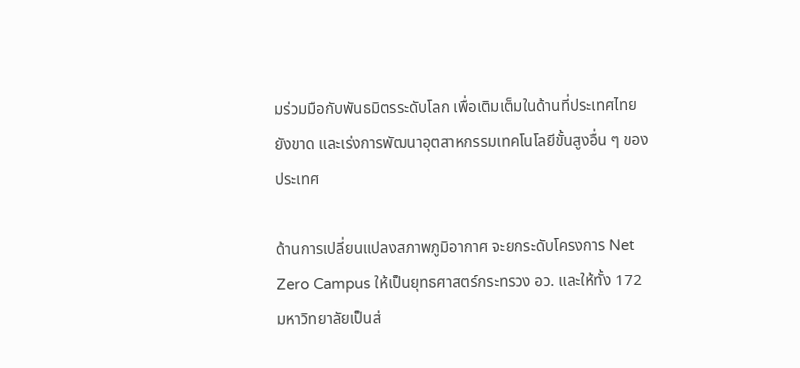มร่วมมือกับพันธมิตรระดับโลก เพื่อเติมเต็มในด้านที่ประเทศไทยยังขาด และเร่งการพัฒนาอุตสาหกรรมเทคโนโลยีขั้นสูงอื่น ๆ ของประเทศ

ด้านการเปลี่ยนแปลงสภาพภูมิอากาศ จะยกระดับโครงการ Net Zero Campus ให้เป็นยุทธศาสตร์กระทรวง อว. และให้ทั้ง 172 มหาวิทยาลัยเป็นส่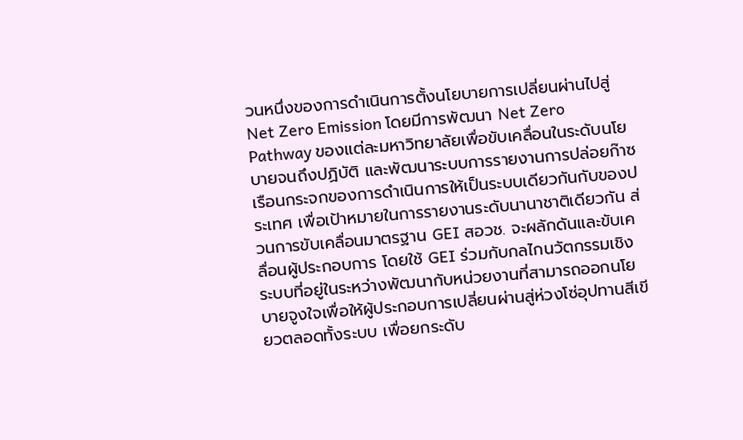วนหนึ่งของการดำเนินการตั้งนโยบายการเปลี่ยนผ่านไปสู่ Net Zero Emission โดยมีการพัฒนา Net Zero Pathway ของแต่ละมหาวิทยาลัยเพื่อขับเคลื่อนในระดับนโยบายจนถึงปฏิบัติ และพัฒนาระบบการรายงานการปล่อยก๊าซเรือนกระจกของการดำเนินการให้เป็นระบบเดียวกันกับของประเทศ เพื่อเป้าหมายในการรายงานระดับนานาชาติเดียวกัน ส่วนการขับเคลื่อนมาตรฐาน GEI สอวช. จะผลักดันและขับเคลื่อนผู้ประกอบการ โดยใช้ GEI ร่วมกับกลไกนวัตกรรมเชิงระบบที่อยู่ในระหว่างพัฒนากับหน่วยงานที่สามารถออกนโยบายจูงใจเพื่อให้ผู้ประกอบการเปลี่ยนผ่านสู่ห่วงโซ่อุปทานสีเขียวตลอดทั้งระบบ เพื่อยกระดับ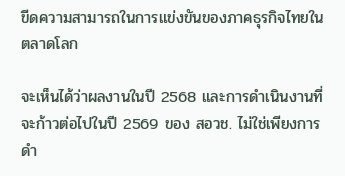ขีดความสามารถในการแข่งขันของภาคธุรกิจไทยในตลาดโลก

จะเห็นได้ว่าผลงานในปี 2568 และการดำเนินงานที่จะก้าวต่อไปในปี 2569 ของ สอวช. ไม่ใช่เพียงการดำ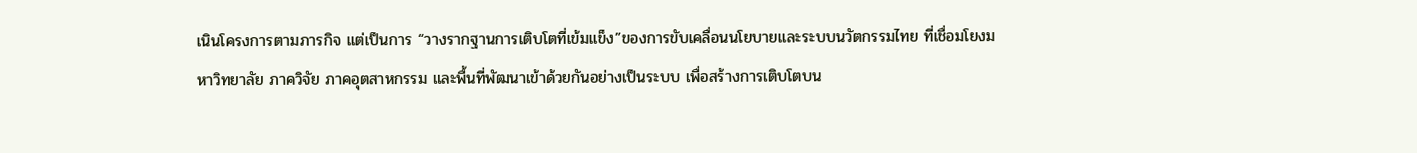เนินโครงการตามภารกิจ แต่เป็นการ “วางรากฐานการเติบโตที่เข้มแข็ง”ของการขับเคลื่อนนโยบายและระบบนวัตกรรมไทย ที่เชื่อมโยงมหาวิทยาลัย ภาควิจัย ภาคอุตสาหกรรม และพื้นที่พัฒนาเข้าด้วยกันอย่างเป็นระบบ เพื่อสร้างการเติบโตบน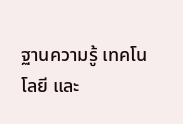ฐานความรู้ เทคโนโลยี และ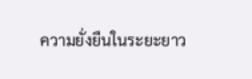ความยั่งยืนในระยะยาว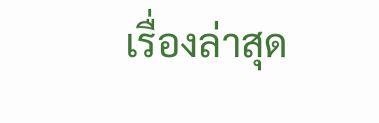เรื่องล่าสุด